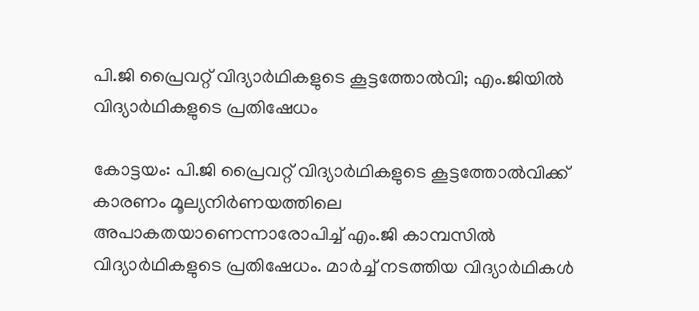പി.ജി പ്രൈവറ്റ് വിദ്യാർഥികളുടെ കൂട്ടത്തോൽവി; എം.ജിയിൽ വിദ്യാർഥികളുടെ പ്രതിഷേധം

കോട്ടയം: പി.ജി പ്രൈവറ്റ് വിദ്യാർഥികളുടെ കൂട്ടത്തോൽവിക്ക് കാരണം മൂല്യനിർണയത്തിലെ അപാകതയാണെന്നാരോപിച്ച് എം.ജി കാമ്പസിൽ വിദ്യാർഥികളുടെ പ്രതിഷേധം. മാർച്ച് നടത്തിയ വിദ്യാർഥികൾ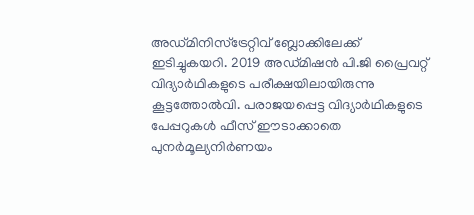അഡ്മിനിസ്ട്രേറ്റിവ് ബ്ലോക്കിലേക്ക് ഇടിച്ചുകയറി. 2019 അഡ്മിഷൻ പി.ജി പ്രൈവറ്റ് വിദ്യാർഥികളുടെ പരീക്ഷയിലായിരുന്നു കൂട്ടത്തോൽവി. പരാജയപ്പെട്ട വിദ്യാർഥികളുടെ പേപ്പറുകൾ ഫീസ് ഈടാക്കാതെ പുനർമൂല്യനിർണയം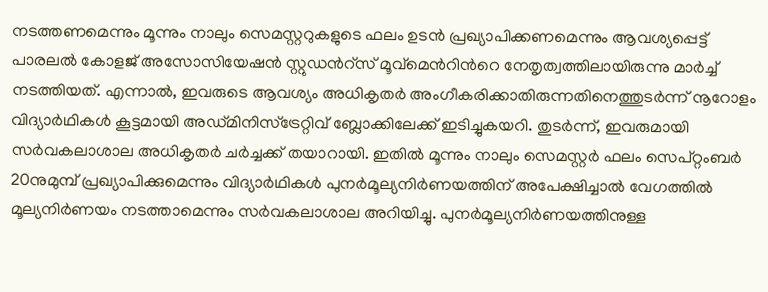നടത്തണമെന്നും മൂന്നും നാലും സെമസ്റ്ററുകളുടെ ഫലം ഉടൻ പ്രഖ്യാപിക്കണമെന്നും ആവശ്യപ്പെട്ട് പാരലൽ കോളജ് അസോസിയേഷൻ സ്റ്റുഡൻറ്സ് മൂവ്മെന്‍റിന്‍റെ നേതൃത്വത്തിലായിരുന്നു മാർച്ച് നടത്തിയത്. എന്നാൽ, ഇവരുടെ ആവശ്യം അധികൃതർ അംഗീകരിക്കാതിരുന്നതിനെത്തുടർന്ന് നൂറോളം വിദ്യാർഥികൾ കൂട്ടമായി അഡ്മിനിസ്ട്രേറ്റിവ് ബ്ലോക്കിലേക്ക് ഇടിച്ചുകയറി. തുടർന്ന്, ഇവരുമായി സർവകലാശാല അധികൃതർ ചർച്ചക്ക് തയാറായി. ഇതിൽ മൂന്നും നാലും സെമസ്റ്റർ ഫലം സെപ്റ്റംബർ 20നുമുമ്പ് പ്രഖ്യാപിക്കുമെന്നും വിദ്യാർഥികൾ പുനർമൂല്യനിർണയത്തിന് അപേക്ഷിച്ചാൽ വേഗത്തിൽ മൂല്യനിർണയം നടത്താമെന്നും സർവകലാശാല അറിയിച്ചു. പുനർമൂല്യനിർണയത്തിനുള്ള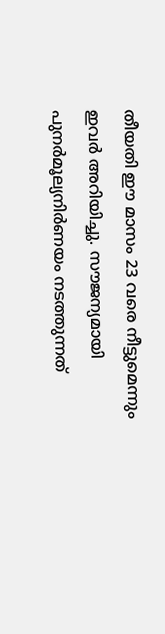തീയതി ഈ മാസം 23 വരെ നീട്ടുമെന്നും ഇവർ അറിയിച്ചു. സൗജന്യമായി പുനർമൂല്യനിർണയം നടത്തുന്നത്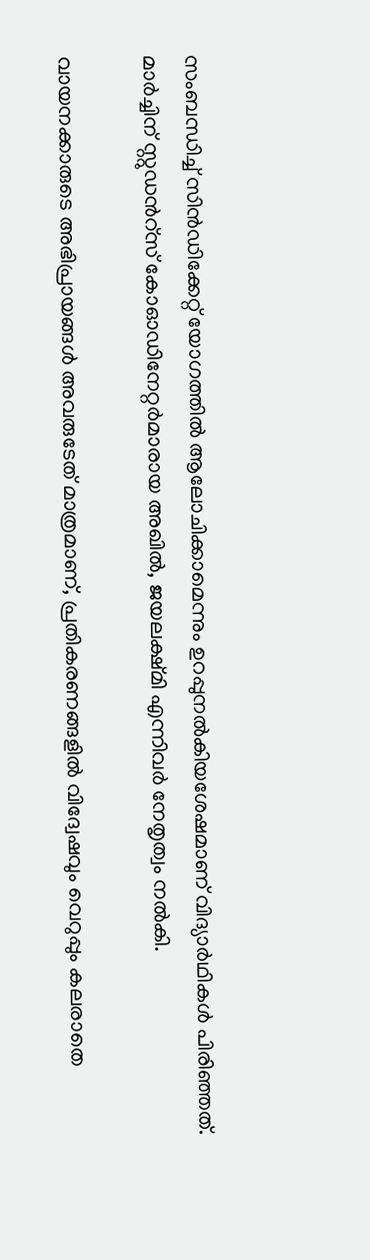സംബന്ധിച്ച് സിൻഡിക്കേറ്റ് യോഗത്തിൽ ആലോചിക്കാമെന്നും ഉറപ്പുനൽകിയശേഷമാണ് വിദ്യാർഥികൾ പിരിഞ്ഞത്. മാർച്ചിന് സ്റ്റുഡന്‍റ്സ് കോഓഡിനേറ്റർമാരായ അഖിൽ, ജയലക്ഷ്മി എന്നിവർ നേതൃത്വം നൽകി.

വായനക്കാരുടെ അഭിപ്രായങ്ങള്‍ അവരുടേത് മാത്രമാണ്, പ്രതികരണങ്ങളിൽ വിദ്വേഷവും വെറുപ്പും കലരാതെ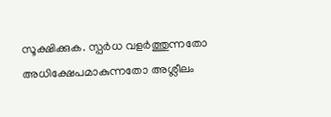സൂക്ഷിക്കുക. സ്പർധ വളർത്തുന്നതോ അധിക്ഷേപമാകുന്നതോ അശ്ലീലം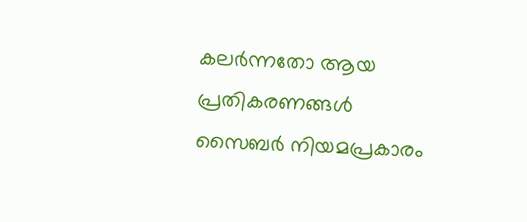കലർന്നതോ ആയ പ്രതികരണങ്ങൾ സൈബർ നിയമപ്രകാരം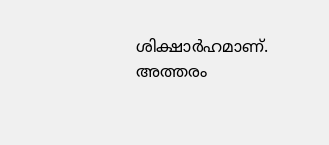ശിക്ഷാർഹമാണ്. അത്തരം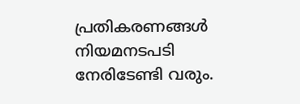പ്രതികരണങ്ങൾ നിയമനടപടി നേരിടേണ്ടി വരും.